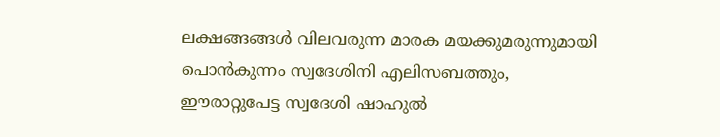ലക്ഷങ്ങങ്ങൾ വിലവരുന്ന മാരക മയക്കുമരുന്നുമായി പൊൻകുന്നം സ്വദേശിനി എലിസബത്തും, ഈരാറ്റുപേട്ട സ്വദേശി ഷാഹുൽ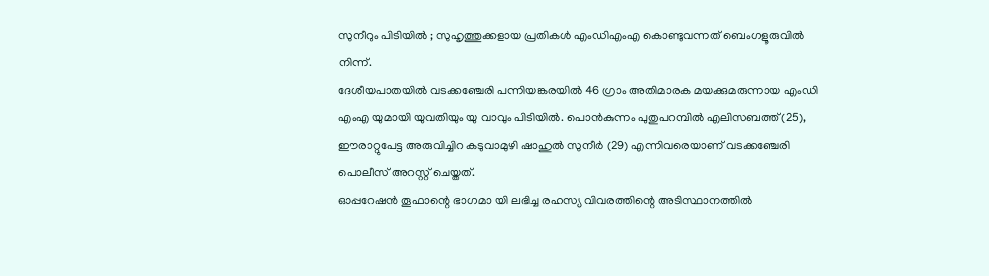സുനീറും പിടിയിൽ ; സുഹൃത്തുക്കളായ പ്രതികൾ എംഡിഎംഎ കൊണ്ടുവന്നത് ബെംഗളൂരുവിൽ നിന്ന്.
ദേശീയപാതയിൽ വടക്കഞ്ചേരി പന്നിയങ്കരയിൽ 46 ഗ്രാം അതിമാരക മയക്കുമരുന്നായ എംഡി എംഎ യുമായി യുവതിയും യു വാവും പിടിയിൽ. പൊൻകുന്നം പുതുപറമ്പിൽ എലിസബത്ത് (25), ഈരാറ്റുപേട്ട അരുവിച്ചിറ കടുവാമുഴി ഷാഹുൽ സുനീർ (29) എന്നിവരെയാണ് വടക്കഞ്ചേരി പൊലീസ് അറസ്റ്റ് ചെയ്തത്.
ഓപ്പറേഷൻ തൂഫാന്റെ ഭാഗമാ യി ലഭിച്ച രഹസ്യ വിവരത്തിന്റെ അടിസ്ഥാനത്തിൽ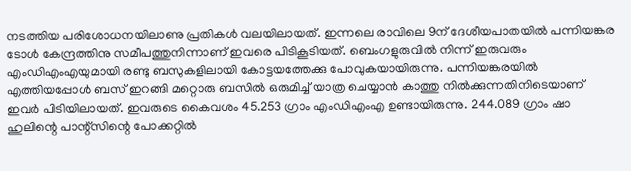നടത്തിയ പരിശോധനയിലാണു പ്രതികൾ വലയിലായത്. ഇന്നലെ രാവിലെ 9ന് ദേശീയപാതയിൽ പന്നിയങ്കര ടോൾ കേന്ദ്രത്തിനു സമീപത്തുനിന്നാണ് ഇവരെ പിടികൂടിയത്. ബെംഗളുരുവിൽ നിന്ന് ഇരുവരും എംഡിഎംഎയുമായി രണ്ടു ബസുകളിലായി കോട്ടയത്തേക്കു പോവുകയായിരുന്നു. പന്നിയങ്കരയിൽ എത്തിയപ്പോൾ ബസ് ഇറങ്ങി മറ്റൊരു ബസിൽ ഒരുമിച്ച് യാത്ര ചെയ്യാൻ കാത്തു നിൽക്കുന്നതിനിടെയാണ് ഇവർ പിടിയിലായത്. ഇവരുടെ കൈവശം 45.253 ഗ്രാം എംഡിഎംഎ ഉണ്ടായിരുന്നു. 244.089 ഗ്രാം ഷാ ഹുലിന്റെ പാന്റ്സിന്റെ പോക്കറ്റിൽ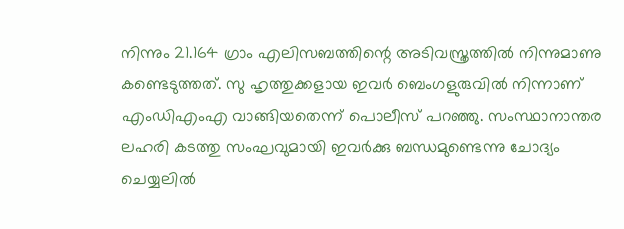നിന്നും 21.164 ഗ്രാം എലിസബത്തിന്റെ അടിവസ്ത്രത്തിൽ നിന്നുമാണു കണ്ടെടുത്തത്. സു ഹൃത്തുക്കളായ ഇവർ ബെംഗളുരുവിൽ നിന്നാണ് എംഡിഎംഎ വാങ്ങിയതെന്ന് പൊലീസ് പറഞ്ഞു. സംസ്ഥാനാന്തര ലഹരി കടത്തു സംഘവുമായി ഇവർക്കു ബന്ധമുണ്ടെന്നു ചോദ്യം ചെയ്യലിൽ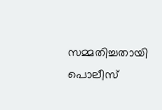സമ്മതിച്ചതായി പൊലീസ്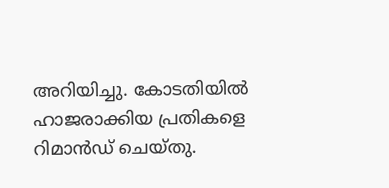അറിയിച്ചു. കോടതിയിൽ ഹാജരാക്കിയ പ്രതികളെ റിമാൻഡ് ചെയ്തു.